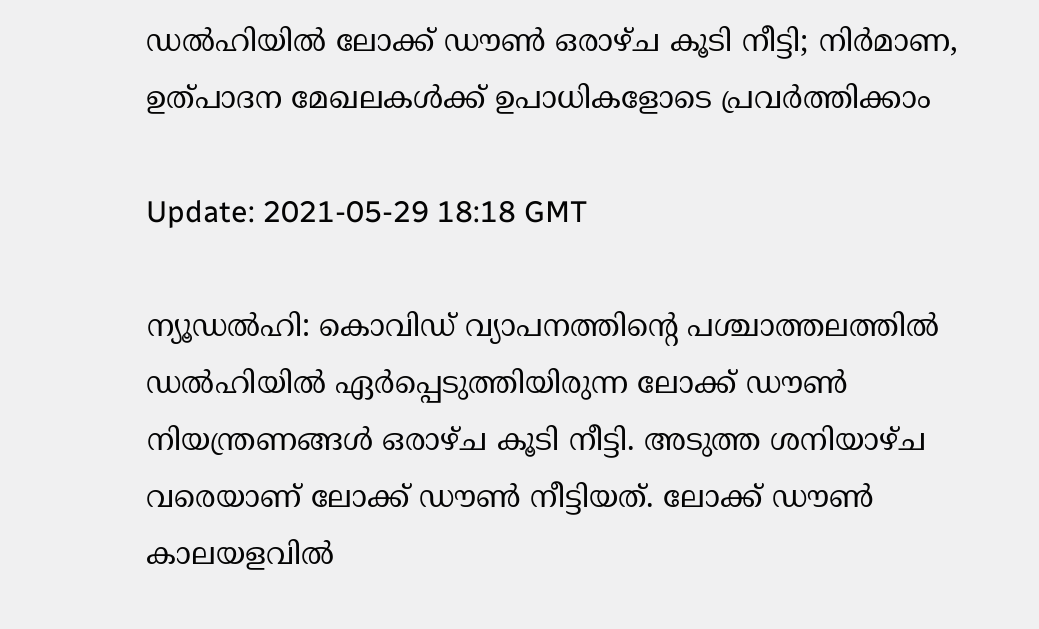ഡല്‍ഹിയില്‍ ലോക്ക് ഡൗണ്‍ ഒരാഴ്ച കൂടി നീട്ടി; നിര്‍മാണ, ഉത്പാദന മേഖലകള്‍ക്ക് ഉപാധികളോടെ പ്രവര്‍ത്തിക്കാം

Update: 2021-05-29 18:18 GMT

ന്യൂഡല്‍ഹി: കൊവിഡ് വ്യാപനത്തിന്റെ പശ്ചാത്തലത്തില്‍ ഡല്‍ഹിയില്‍ ഏര്‍പ്പെടുത്തിയിരുന്ന ലോക്ക് ഡൗണ്‍ നിയന്ത്രണങ്ങള്‍ ഒരാഴ്ച കൂടി നീട്ടി. അടുത്ത ശനിയാഴ്ച വരെയാണ് ലോക്ക് ഡൗണ്‍ നീട്ടിയത്. ലോക്ക് ഡൗണ്‍ കാലയളവില്‍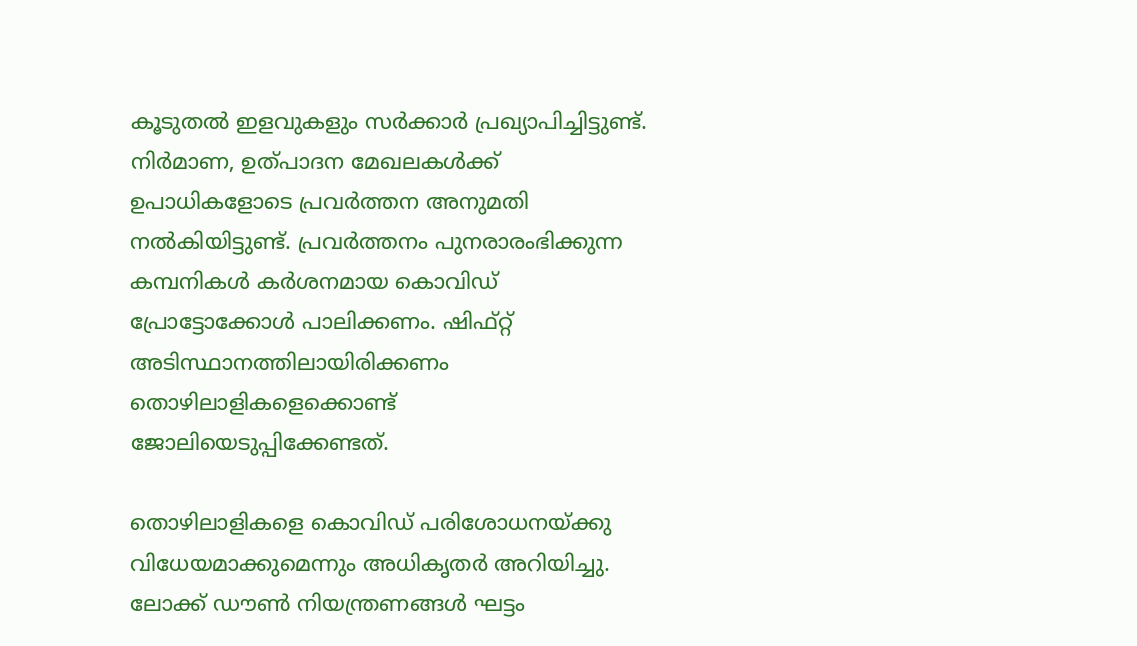കൂടുതല്‍ ഇളവുകളും സര്‍ക്കാര്‍ പ്രഖ്യാപിച്ചിട്ടുണ്ട്. നിര്‍മാണ, ഉത്പാദന മേഖലകള്‍ക്ക് ഉപാധികളോടെ പ്രവര്‍ത്തന അനുമതി നല്‍കിയിട്ടുണ്ട്. പ്രവര്‍ത്തനം പുനരാരംഭിക്കുന്ന കമ്പനികള്‍ കര്‍ശനമായ കൊവിഡ് പ്രോട്ടോക്കോള്‍ പാലിക്കണം. ഷിഫ്റ്റ് അടിസ്ഥാനത്തിലായിരിക്കണം തൊഴിലാളികളെക്കൊണ്ട് ജോലിയെടുപ്പിക്കേണ്ടത്.

തൊഴിലാളികളെ കൊവിഡ് പരിശോധനയ്ക്കു വിധേയമാക്കുമെന്നും അധികൃതര്‍ അറിയിച്ചു. ലോക്ക് ഡൗണ്‍ നിയന്ത്രണങ്ങള്‍ ഘട്ടം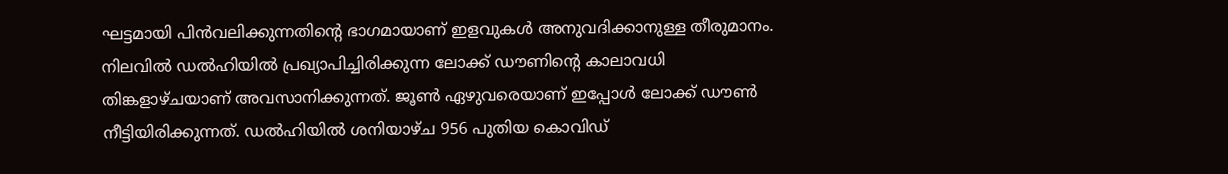ഘട്ടമായി പിന്‍വലിക്കുന്നതിന്റെ ഭാഗമായാണ് ഇളവുകള്‍ അനുവദിക്കാനുള്ള തീരുമാനം. നിലവില്‍ ഡല്‍ഹിയില്‍ പ്രഖ്യാപിച്ചിരിക്കുന്ന ലോക്ക് ഡൗണിന്റെ കാലാവധി തിങ്കളാഴ്ചയാണ് അവസാനിക്കുന്നത്. ജൂണ്‍ ഏഴുവരെയാണ് ഇപ്പോള്‍ ലോക്ക് ഡൗണ്‍ നീട്ടിയിരിക്കുന്നത്. ഡല്‍ഹിയില്‍ ശനിയാഴ്ച 956 പുതിയ കൊവിഡ്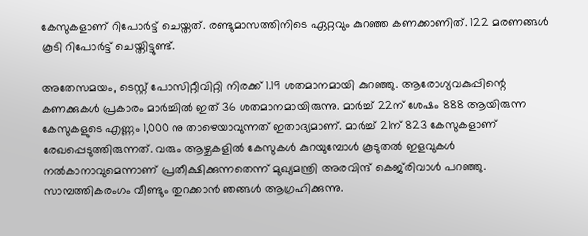കേസുകളാണ് റിപോര്‍ട്ട് ചെയ്തത്. രണ്ടുമാസത്തിനിടെ ഏറ്റവും കുറഞ്ഞ കണക്കാണിത്. 122 മരണങ്ങള്‍ കൂടി റിപോര്‍ട്ട് ചെയ്തിട്ടുണ്ട്.

അതേസമയം, ടെസ്റ്റ് പോസിറ്റീവിറ്റി നിരക്ക് 1.19 ശതമാനമായി കുറഞ്ഞു. ആരോഗ്യവകുപ്പിന്റെ കണക്കുകള്‍ പ്രകാരം മാര്‍ച്ചില്‍ ഇത് 36 ശതമാനമായിരുന്നു. മാര്‍ച്ച് 22ന് ശേഷം 888 ആയിരുന്ന കേസുകളുടെ എണ്ണം 1,000 നു താഴെയാവുന്നത് ഇതാദ്യമാണ്. മാര്‍ച്ച് 21ന് 823 കേസുകളാണ് രേഖപ്പെടുത്തിരുന്നത്. വരും ആഴ്ചകളില്‍ കേസുകള്‍ കുറയുമ്പോള്‍ കൂടുതല്‍ ഇളവുകള്‍ നല്‍കാനാവുമെന്നാണ് പ്രതീക്ഷിക്കുന്നതെന്ന് മുഖ്യമന്ത്രി അരവിന്ദ് കെജ്‌രിവാള്‍ പറഞ്ഞു. സാമ്പത്തികരംഗം വീണ്ടും തുറക്കാന്‍ ഞങ്ങള്‍ ആഗ്രഹിക്കുന്നു.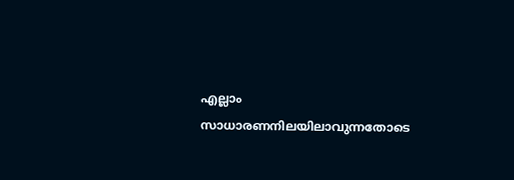എല്ലാം സാധാരണനിലയിലാവുന്നതോടെ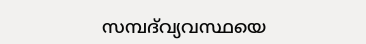സമ്പദ്‌വ്യവസ്ഥയെ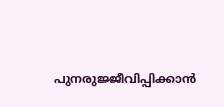പുനരുജ്ജീവിപ്പിക്കാന്‍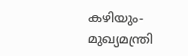കഴിയും- മുഖ്യമന്ത്രി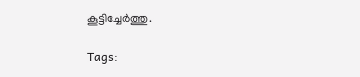കൂട്ടിച്ചേര്‍ത്തു.

Tags: